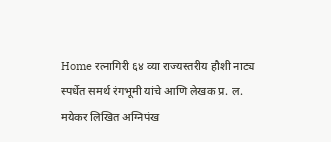Home रत्नागिरी ६४ व्या राज्यस्तरीय हौशी नाट्य स्पर्धेत समर्थ रंगभूमी यांचे आणि लेखक प्र. ल. मयेकर लिखित अग्निपंख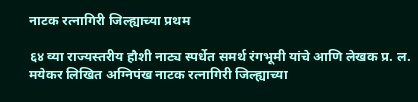नाटक रत्नागिरी जिल्ह्याच्या प्रथम

६४ व्या राज्यस्तरीय हौशी नाट्य स्पर्धेत समर्थ रंगभूमी यांचे आणि लेखक प्र. ल. मयेकर लिखित अग्निपंख नाटक रत्नागिरी जिल्ह्याच्या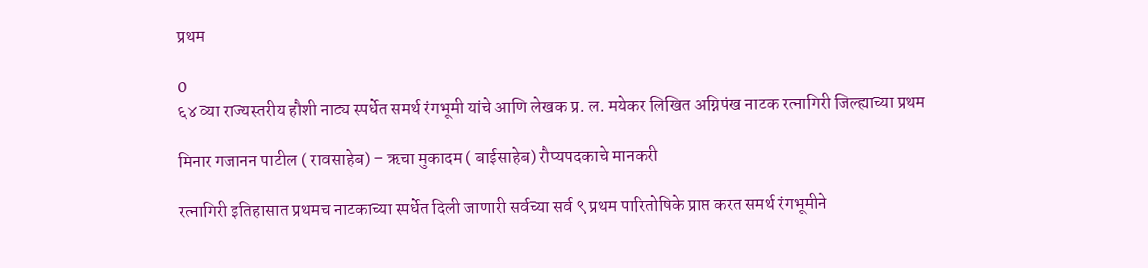प्रथम

0
६४ व्या राज्यस्तरीय हौशी नाट्य स्पर्धेत समर्थ रंगभूमी यांचे आणि लेखक प्र. ल. मयेकर लिखित अग्निपंख नाटक रत्नागिरी जिल्ह्याच्या प्रथम

मिनार गजानन पाटील ( रावसाहेब) – ऋचा मुकादम ( बाईसाहेब) रौप्यपदकाचे मानकरी

रत्नागिरी इतिहासात प्रथमच नाटकाच्या स्पर्धेत दिली जाणारी सर्वच्या सर्व ९ प्रथम पारितोषिके प्राप्त करत समर्थ रंगभूमीने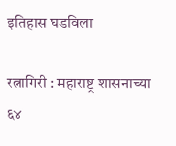इतिहास घडविला

रत्नागिरी : महाराष्ट्र शासनाच्या ६४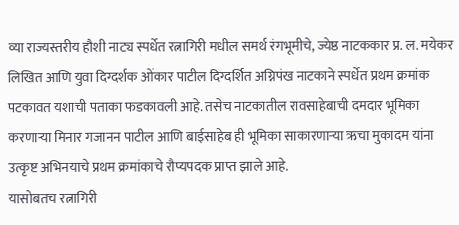व्या राज्यस्तरीय हौशी नाट्य स्पर्धेत रत्नागिरी मधील समर्थ रंगभूमीचे, ज्येष्ठ नाटककार प्र. ल. मयेकर लिखित आणि युवा दिग्दर्शक ओंकार पाटील दिग्दर्शित अग्निपंख नाटकाने स्पर्धेत प्रथम क्रमांक पटकावत यशाची पताका फडकावली आहे. तसेच नाटकातील रावसाहेबाची दमदार भूमिका करणाऱ्या मिनार गजानन पाटील आणि बाईसाहेब ही भूमिका साकारणाऱ्या ऋचा मुकादम यांना उत्कृष्ट अभिनयाचे प्रथम क्रमांकाचे रौप्यपदक प्राप्त झाले आहे.
यासोबतच रत्नागिरी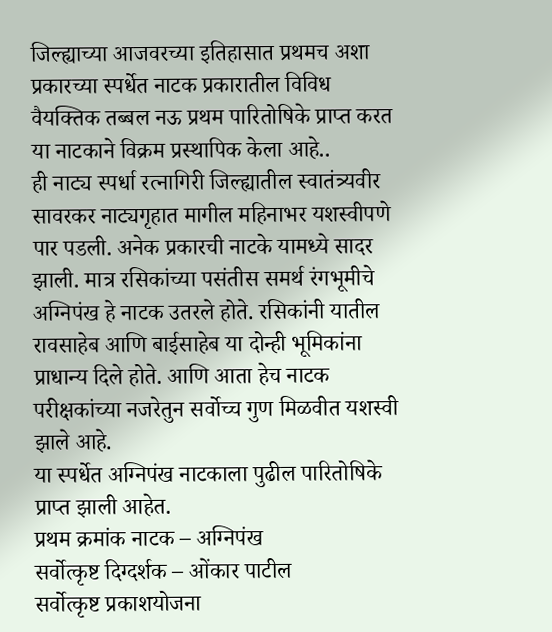जिल्ह्याच्या आजवरच्या इतिहासात प्रथमच अशा प्रकारच्या स्पर्धेत नाटक प्रकारातील विविध वैयक्तिक तब्बल नऊ प्रथम पारितोषिके प्राप्त करत या नाटकाने विक्रम प्रस्थापिक केला आहे..
ही नाट्य स्पर्धा रत्नागिरी जिल्ह्यातील स्वातंत्र्यवीर सावरकर नाट्यगृहात मागील महिनाभर यशस्वीपणे पार पडली. अनेक प्रकारची नाटके यामध्ये सादर झाली. मात्र रसिकांच्या पसंतीस समर्थ रंगभूमीचे अग्निपंख हे नाटक उतरले होते. रसिकांनी यातील रावसाहेब आणि बाईसाहेब या दोन्ही भूमिकांना प्राधान्य दिले होते. आणि आता हेच नाटक परीक्षकांच्या नजरेतुन सर्वोच्च गुण मिळवीत यशस्वी झाले आहे.
या स्पर्धेत अग्निपंख नाटकाला पुढील पारितोषिके प्राप्त झाली आहेत.
प्रथम क्रमांक नाटक – अग्निपंख
सर्वोत्कृष्ट दिग्दर्शक – ओंकार पाटील
सर्वोत्कृष्ट प्रकाशयोजना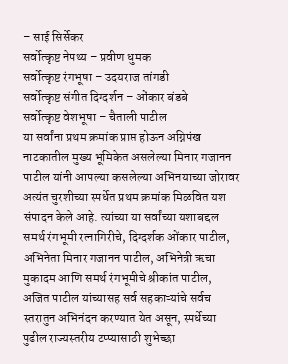– साई सिर्सेकर
सर्वोत्कृष्ट नेपथ्य – प्रवीण धुमक
सर्वोत्कृष्ट रंगभूषा – उदयराज तांगडी
सर्वोत्कृष्ट संगीत दिग्दर्शन – ओंकार बंडबे
सर्वोत्कृष्ट वेशभूषा – चैताली पाटील
या सर्वांना प्रथम क्रमांक प्राप्त होऊन अग्निपंख नाटकातील मुख्य भूमिकेत असलेल्या मिनार गजानन पाटील यांनी आपल्या कसलेल्या अभिनयाच्या जोरावर अत्यंत चुरशीच्या स्पर्धेत प्रथम क्रमांक मिळवित यश संपादन केले आहे. त्यांच्या या सर्वांच्या यशाबद्दल समर्थ रंगभूमी रत्नागिरीचे, दिग्दर्शक ओंकार पाटील, अभिनेता मिनार गजानन पाटील, अभिनेत्री ऋचा मुकादम आणि समर्थ रंगभूमीचे श्रीकांत पाटील, अजित पाटील यांच्यासह सर्व सहकाऱ्यांचे सर्वच स्तरातुन अभिनंदन करण्यात येत असून, स्पर्धेच्या पुढील राज्यस्तरीय टप्प्यासाठी शुभेच्छा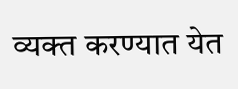व्यक्त करण्यात येत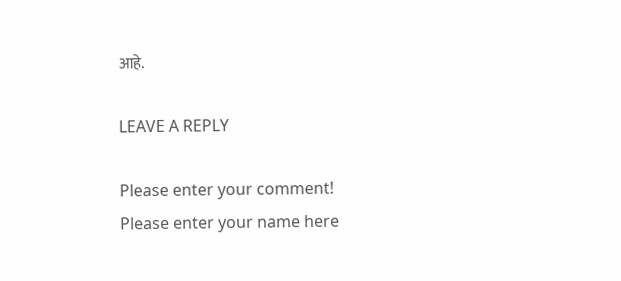आहे.

LEAVE A REPLY

Please enter your comment!
Please enter your name here